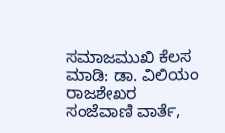ಸಮಾಜಮುಖಿ ಕೆಲಸ ಮಾಡಿ: ಡಾ. ವಿಲಿಯಂ ರಾಜಶೇಖರ
ಸಂಜೆವಾಣಿ ವಾರ್ತೆ,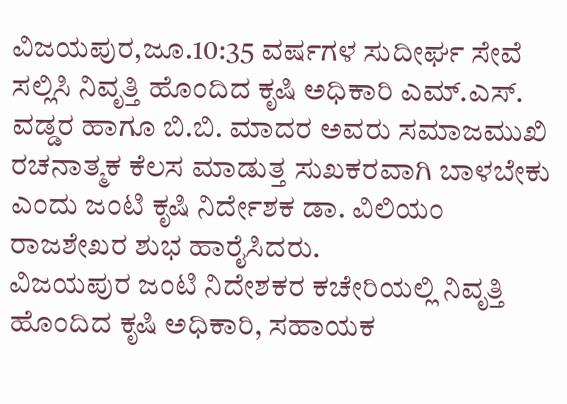ವಿಜಯಪುರ,ಜೂ.10:35 ವರ್ಷಗಳ ಸುದೀರ್ಘ ಸೇವೆ ಸಲ್ಲಿಸಿ ನಿವೃತ್ತಿ ಹೊಂದಿದ ಕೃಷಿ ಅಧಿಕಾರಿ ಎಮ್.ಎಸ್. ವಡ್ಡರ ಹಾಗೂ ಬಿ.ಬಿ. ಮಾದರ ಅವರು ಸಮಾಜಮುಖಿ ರಚನಾತ್ಮಕ ಕೆಲಸ ಮಾಡುತ್ತ ಸುಖಕರವಾಗಿ ಬಾಳಬೇಕು ಎಂದು ಜಂಟಿ ಕೃಷಿ ನಿರ್ದೇಶಕ ಡಾ. ವಿಲಿಯಂ ರಾಜಶೇಖರ ಶುಭ ಹಾರೈಸಿದರು.
ವಿಜಯಪುರ ಜಂಟಿ ನಿದೇಶಕರ ಕಚೇರಿಯಲ್ಲಿ ನಿವೃತ್ತಿ ಹೊಂದಿದ ಕೃಷಿ ಅಧಿಕಾರಿ, ಸಹಾಯಕ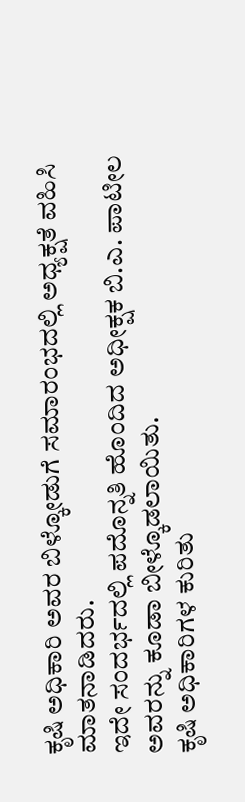ಕೃಷಿ ಅಧಿಕಾರಿ ಅವರ ಬಿಳ್ಕೋಡುಗೆ ಸಮಾರಂಭದಲ್ಲಿ ಅಧ್ಯಕ್ಷತೆ ವಹಿಸಿ ಮಾತನಾಡಿದರು.
ಇದೇ ಸಂದರ್ಭದಲ್ಲಿ ಪದೊನ್ನತಿ ಹೊಂದಿದ ಅಧೀಕ್ಷಕ ಬಿ.ಎ. ಪಾಟೀಲ ಅವರನ್ನು ಕೂಡಾ ಬೀಳ್ಕೊಡಲಾಯಿತು.
ಕೃಷಿ ಅಧಿಕಾರಿಗಳ ಕುರಿತು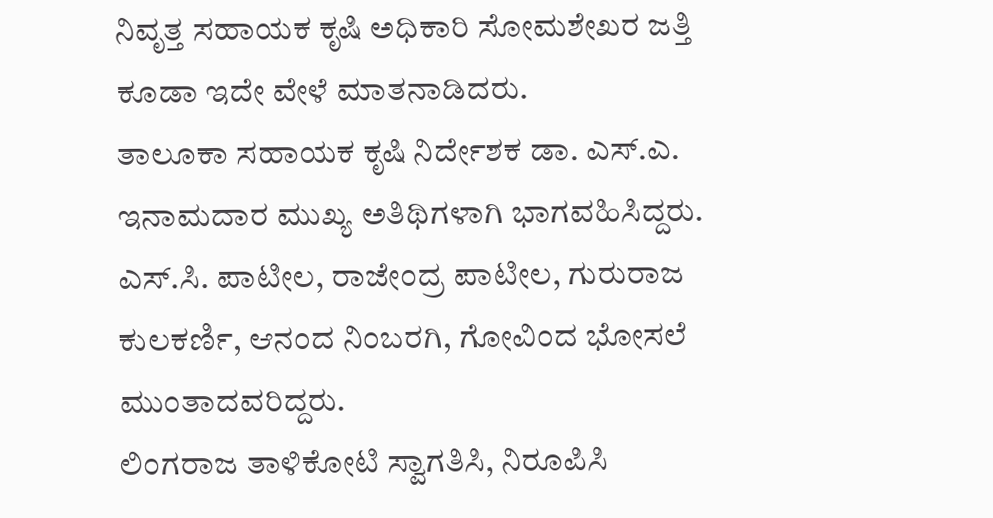ನಿವೃತ್ತ ಸಹಾಯಕ ಕೃಷಿ ಅಧಿಕಾರಿ ಸೋಮಶೇಖರ ಜತ್ತಿ ಕೂಡಾ ಇದೇ ವೇಳೆ ಮಾತನಾಡಿದರು.
ತಾಲೂಕಾ ಸಹಾಯಕ ಕೃಷಿ ನಿರ್ದೇಶಕ ಡಾ. ಎಸ್.ಎ. ಇನಾಮದಾರ ಮುಖ್ಯ ಅತಿಥಿಗಳಾಗಿ ಭಾಗವಹಿಸಿದ್ದರು.
ಎಸ್.ಸಿ. ಪಾಟೀಲ, ರಾಜೇಂದ್ರ ಪಾಟೀಲ, ಗುರುರಾಜ ಕುಲಕರ್ಣಿ, ಆನಂದ ನಿಂಬರಗಿ, ಗೋವಿಂದ ಭೋಸಲೆ ಮುಂತಾದವರಿದ್ದರು.
ಲಿಂಗರಾಜ ತಾಳಿಕೋಟಿ ಸ್ವಾಗತಿಸಿ, ನಿರೂಪಿಸಿ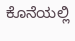ಕೊನೆಯಲ್ಲಿ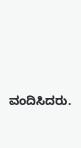ವಂದಿಸಿದರು.